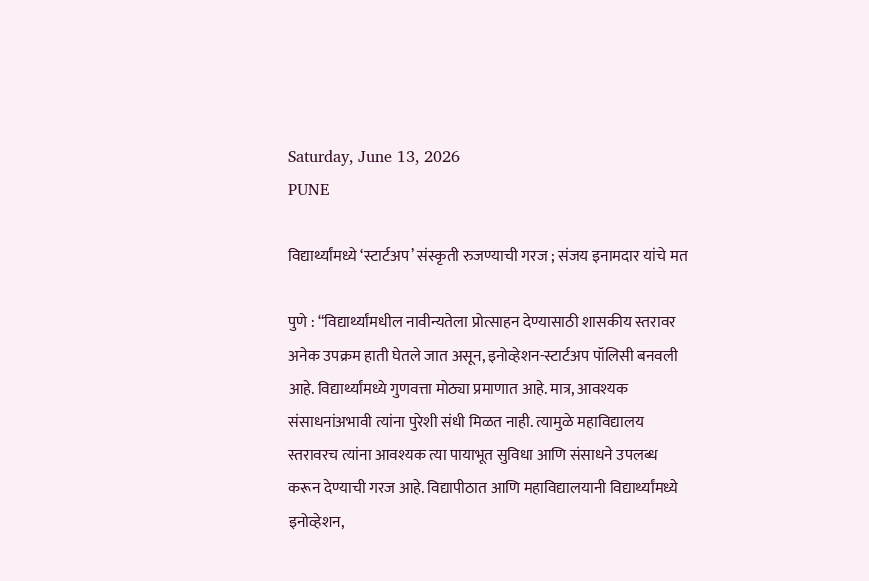Saturday, June 13, 2026
PUNE

विद्यार्थ्यांमध्ये ‘स्टार्टअप’ संस्कृती रुजण्याची गरज ; संजय इनामदार यांचे मत

पुणे : “विद्यार्थ्यांमधील नावीन्यतेला प्रोत्साहन देण्यासाठी शासकीय स्तरावर अनेक उपक्रम हाती घेतले जात असून, इनोव्हेशन-स्टार्टअप पॉलिसी बनवली आहे. विद्यार्थ्यांमध्ये गुणवत्ता मोठ्या प्रमाणात आहे. मात्र, आवश्यक संसाधनांअभावी त्यांना पुरेशी संधी मिळत नाही. त्यामुळे महाविद्यालय स्तरावरच त्यांना आवश्यक त्या पायाभूत सुविधा आणि संसाधने उपलब्ध करून देण्याची गरज आहे. विद्यापीठात आणि महाविद्यालयानी विद्यार्थ्यांमध्ये इनोव्हेशन,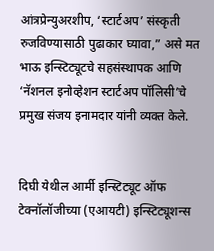आंत्रप्रेन्युअरशीप, ‘स्टार्टअप’ संस्कृती रुजविण्यासाठी पुढाकार घ्यावा,” असे मत भाऊ इन्स्टिट्यूटचे सहसंस्थापक आणि ‘नॅशनल इनोव्हेशन स्टार्टअप पॉलिसी’चे प्रमुख संजय इनामदार यांनी व्यक्त केले.


दिघी येथील आर्मी इन्स्टिट्यूट ऑफ टेक्नॉलॉजीच्या (एआयटी) इन्स्टिट्यूशन्स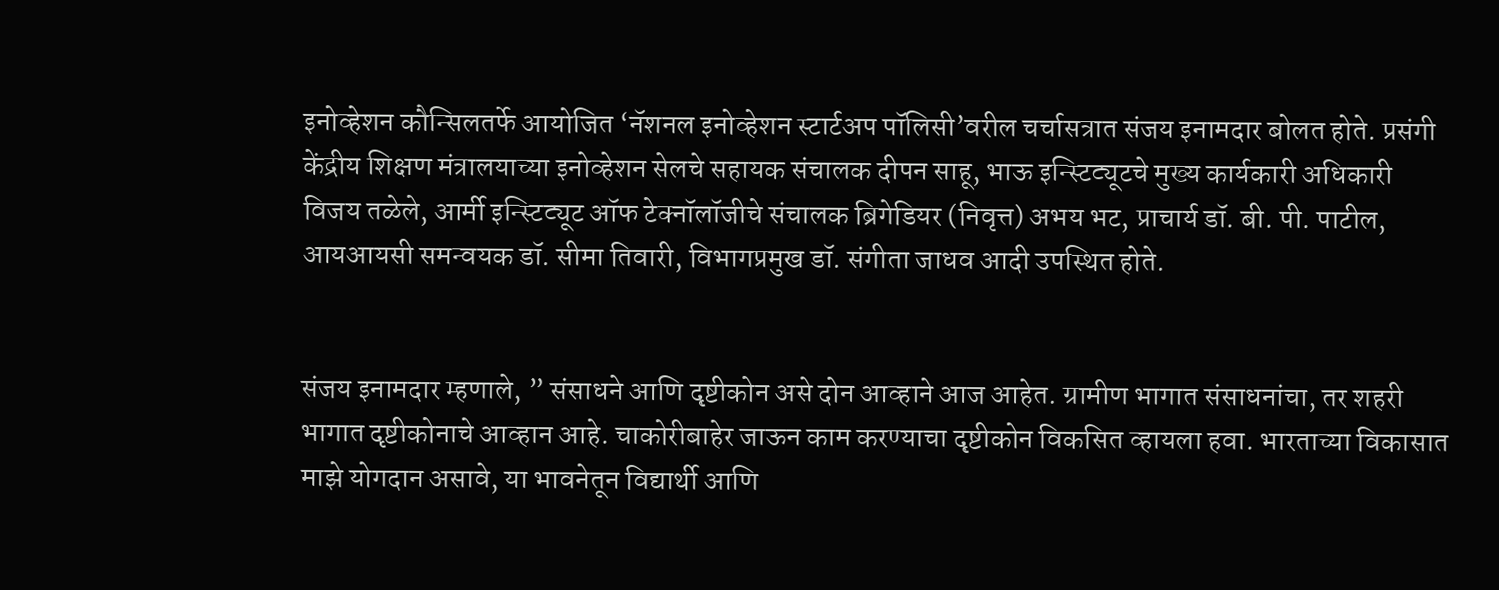इनोव्हेशन कौन्सिलतर्फे आयोजित ‘नॅशनल इनोव्हेशन स्टार्टअप पॉलिसी’वरील चर्चासत्रात संजय इनामदार बोलत होते. प्रसंगी केंद्रीय शिक्षण मंत्रालयाच्या इनोव्हेशन सेलचे सहायक संचालक दीपन साहू, भाऊ इन्स्टिट्यूटचे मुख्य कार्यकारी अधिकारी विजय तळेले, आर्मी इन्स्टिट्यूट ऑफ टेक्नॉलॉजीचे संचालक ब्रिगेडियर (निवृत्त) अभय भट, प्राचार्य डॉ. बी. पी. पाटील, आयआयसी समन्वयक डॉ. सीमा तिवारी, विभागप्रमुख डॉ. संगीता जाधव आदी उपस्थित होते.


संजय इनामदार म्हणाले, ” संसाधने आणि दृष्टीकोन असे दोन आव्हाने आज आहेत. ग्रामीण भागात संसाधनांचा, तर शहरी भागात दृष्टीकोनाचे आव्हान आहे. चाकोरीबाहेर जाऊन काम करण्याचा दृष्टीकोन विकसित व्हायला हवा. भारताच्या विकासात माझे योगदान असावे, या भावनेतून विद्यार्थी आणि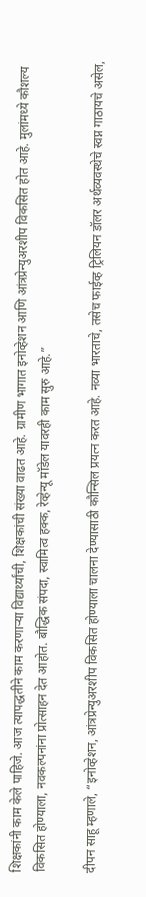शिक्षकांनी काम केले पाहिजे. आज त्यापद्धतीने काम करणाऱ्या विद्यार्थ्यांची, शिक्षकांची संख्या वाढत आहे. ग्रामीण भागात इनोव्हेशन आणि आंत्रप्रेन्युअरशीप विकसित होत आहे. मुलांमध्ये कौशल्य विकसित होण्याला, नवकल्पनांना प्रोत्साहन देत आहोत. बौद्धिक संपदा, स्वामित्व हक्क, रेव्हेन्यू मॉडेल यावरही काम सुरु आहे.”

दीपन साहू म्हणाले, “इनोव्हेशन, आंत्रप्रेन्युअरशीप विकसित होण्याला चालना देण्यासाठी कौन्सिल प्रयत्न करत आहे. नव्या भारताचे, तसेच फाईव्ह ट्रिलियन डॉलर अर्थव्यवस्थेचे स्वप्न गाठायचे असेल,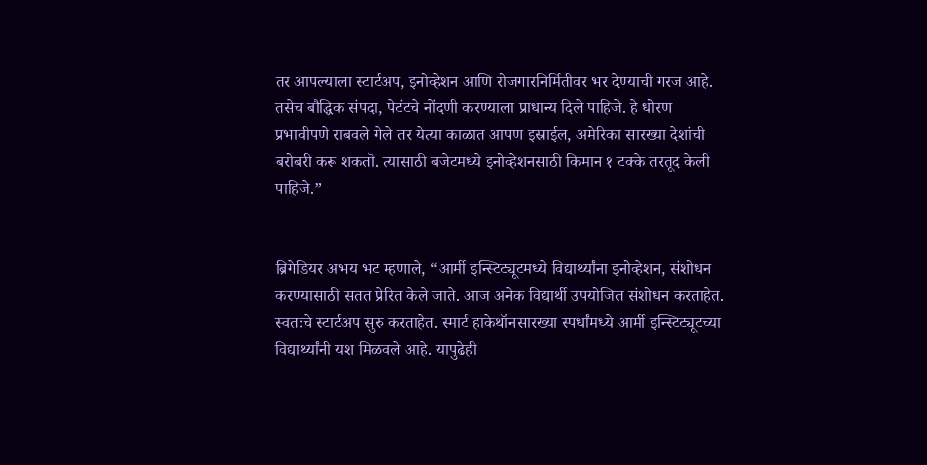तर आपल्याला स्टार्टअप, इनोव्हेशन आणि रोजगारनिर्मितीवर भर देण्याची गरज आहे. तसेच बौद्धिक संपदा, पेटंटचे नोंदणी करण्याला प्राधान्य दिले पाहिजे. हे धोरण प्रभावीपणे राबवले गेले तर येत्या काळात आपण इस्राईल, अमेरिका सारख्या देशांची बरोबरी करू शकतॊ. त्यासाठी बजेटमध्ये इनोव्हेशनसाठी किमान १ टक्के तरतूद केली पाहिजे.”


ब्रिगेडियर अभय भट म्हणाले, “आर्मी इन्स्टिट्यूटमध्ये विद्यार्थ्यांना इनोव्हेशन, संशोधन करण्यासाठी सतत प्रेरित केले जाते. आज अनेक विद्यार्थी उपयोजित संशोधन करताहेत. स्वतःचे स्टार्टअप सुरु करताहेत. स्मार्ट हाकेथॉनसारख्या स्पर्धांमध्ये आर्मी इन्स्टिट्यूटच्या विद्यार्थ्यांनी यश मिळवले आहे. यापुढेही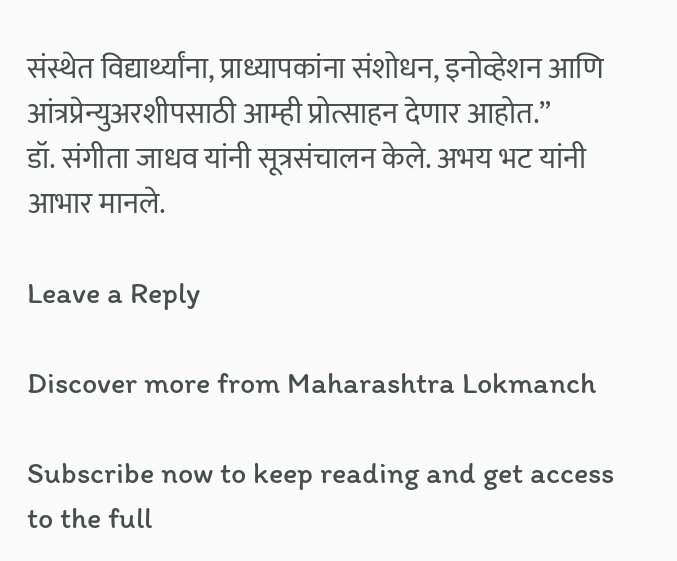संस्थेत विद्यार्थ्यांना, प्राध्यापकांना संशोधन, इनोव्हेशन आणि आंत्रप्रेन्युअरशीपसाठी आम्ही प्रोत्साहन देणार आहोत.”
डॉ. संगीता जाधव यांनी सूत्रसंचालन केले. अभय भट यांनी आभार मानले.

Leave a Reply

Discover more from Maharashtra Lokmanch

Subscribe now to keep reading and get access to the full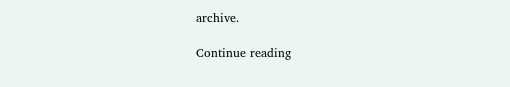archive.

Continue reading